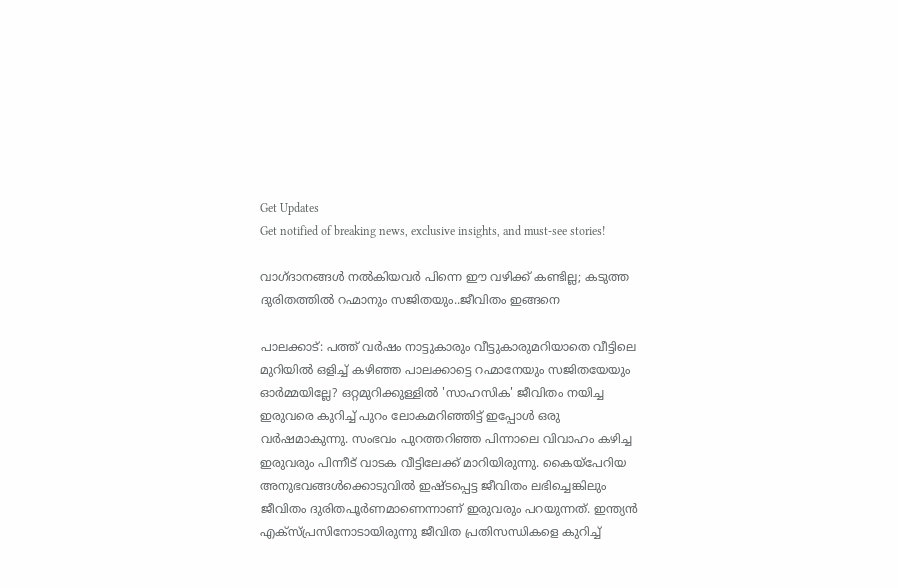Get Updates
Get notified of breaking news, exclusive insights, and must-see stories!

വാഗ്ദാനങ്ങൾ നൽകിയവർ പിന്നെ ഈ വഴിക്ക് കണ്ടില്ല; കടുത്ത ദുരിതത്തിൽ റഹ്മാനും സജിതയും..ജീവിതം ഇങ്ങനെ

പാലക്കാട്: പത്ത് വർഷം നാട്ടുകാരും വീട്ടുകാരുമറിയാതെ വീട്ടിലെ മുറിയിൽ ഒളിച്ച് കഴിഞ്ഞ പാലക്കാട്ടെ റഹ്മാനേയും സജിതയേയും ഓർമ്മയില്ലേ? ഒറ്റമുറിക്കുള്ളിൽ 'സാഹസിക' ജീവിതം നയിച്ച ഇരുവരെ കുറിച്ച് പുറം ലോകമറിഞ്ഞിട്ട് ഇപ്പോൾ ഒരു വർഷമാകുന്നു. സംഭവം പുറത്തറിഞ്ഞ പിന്നാലെ വിവാഹം കഴിച്ച ഇരുവരും പിന്നീട് വാടക വീട്ടിലേക്ക് മാറിയിരുന്നു. കൈയ്പേറിയ അനുഭവങ്ങൾക്കൊടുവിൽ ഇഷ്ടപ്പെട്ട ജീവിതം ലഭിച്ചെങ്കിലും ജീവിതം ദുരിതപൂര്‍ണമാണെന്നാണ് ഇരുവരും പറയുന്നത്. ഇന്ത്യൻ എക്സ്പ്രസിനോടായിരുന്നു ജീവിത പ്രതിസന്ധികളെ കുറിച്ച്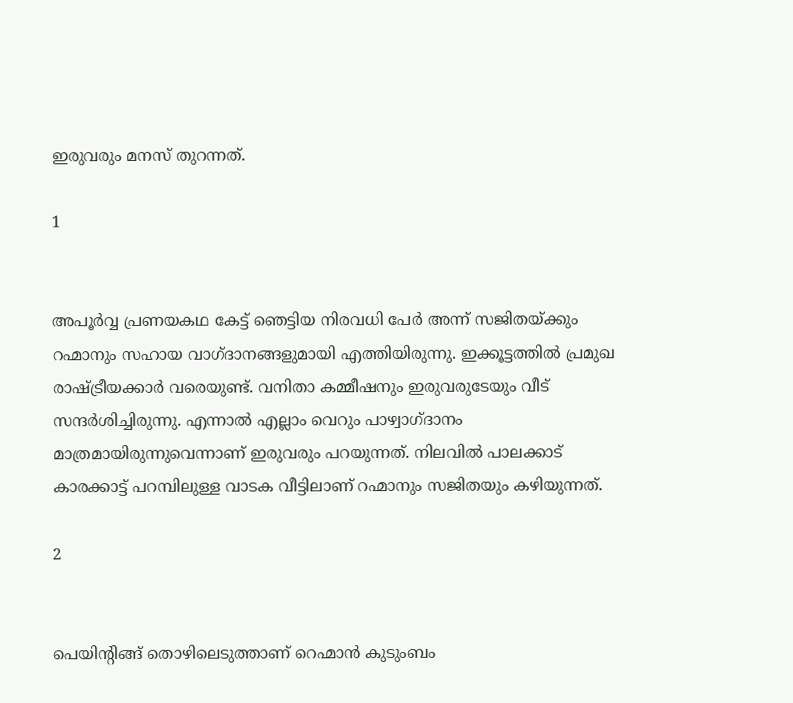ഇരുവരും മനസ് തുറന്നത്.

1


അപൂർവ്വ പ്രണയകഥ കേട്ട് ഞെട്ടിയ നിരവധി പേർ അന്ന് സജിതയ്ക്കും റഹ്മാനും സഹായ വാഗ്ദാനങ്ങളുമായി എത്തിയിരുന്നു. ഇക്കൂട്ടത്തിൽ പ്രമുഖ രാഷ്ട്രീയക്കാർ വരെയുണ്ട്. വനിതാ കമ്മീഷനും ഇരുവരുടേയും വീട് സന്ദർശിച്ചിരുന്നു. എന്നാൽ എല്ലാം വെറും പാഴ്വാഗ്ദാനം മാത്രമായിരുന്നുവെന്നാണ് ഇരുവരും പറയുന്നത്. നിലവിൽ പാലക്കാട് കാരക്കാട്ട് പറമ്പിലുള്ള വാടക വീട്ടിലാണ് റഹ്മാനും സജിതയും കഴിയുന്നത്.

2


പെയിന്റിങ്ങ് തൊഴിലെടുത്താണ് റെഹ്മാൻ കുടുംബം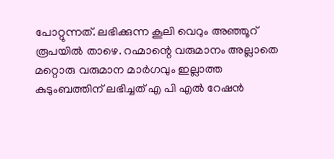പോറ്റുന്നത്. ലഭിക്കുന്ന കൂലി വെറും അഞ്ഞൂറ് രൂപയിൽ താഴെ. റഹ്മാന്റെ വരുമാനം അല്ലാതെ മറ്റൊരു വരുമാന മാർഗവും ഇല്ലാത്ത കുടുംബത്തിന് ലഭിച്ചത് എ പി എൽ റേഷൻ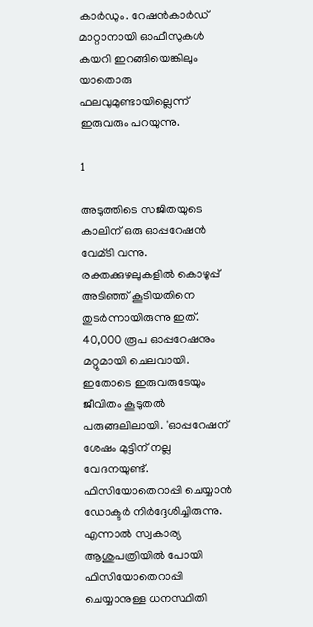കാർഡും. റേഷൻകാർഡ് മാറ്റാനായി ഓഫീസുകൾ കയറി ഇറങ്ങിയെങ്കിലും യാതൊരു ഫലവുമുണ്ടായില്ലെന്ന് ഇരുവരും പറയുന്നു.

1

അടുത്തിടെ സജിതയുടെ കാലിന് ഒരു ഓപ്പറേഷൻ വേമ്ടി വന്നു. രക്തക്കുഴലുകളിൽ കൊഴുപ്പ് അടിഞ്ഞ് കൂടിയതിനെ തുടർന്നായിരുന്നു ഇത്. 40,000 രൂപ ഓപ്പറേഷനും മറ്റുമായി ചെലവായി. ഇതോടെ ഇരുവരുടേയും ജീവിതം കൂടുതൽ പരുങ്ങലിലായി. 'ഓപ്പറേഷന് ശേഷം മുട്ടിന് നല്ല വേദനയുണ്ട്. ഫിസിയോതെറാപ്പി ചെയ്യാൻ ഡോക്ടർ നിർദ്ദേശിച്ചിരുന്നു. എന്നാൽ സ്വകാര്യ ആശുപത്രിയിൽ പോയി ഫിസിയോതെറാപ്പി ചെയ്യാനുള്ള ധനസ്ഥിതി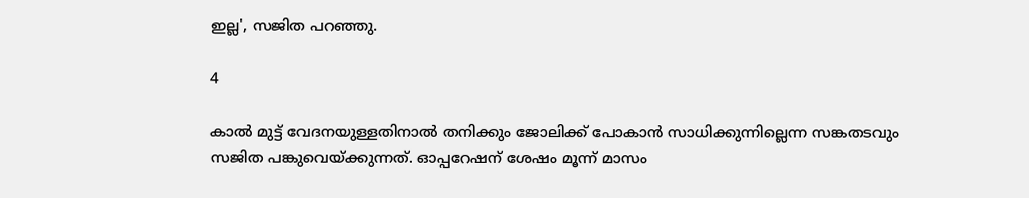ഇല്ല', സജിത പറഞ്ഞു.

4

കാൽ മുട്ട് വേദനയുള്ളതിനാൽ തനിക്കും ജോലിക്ക് പോകാൻ സാധിക്കുന്നില്ലെന്ന സങ്കതടവും സജിത പങ്കുവെയ്ക്കുന്നത്. ഓപ്പറേഷന് ശേഷം മൂന്ന് മാസം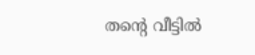തന്റെ വീട്ടിൽ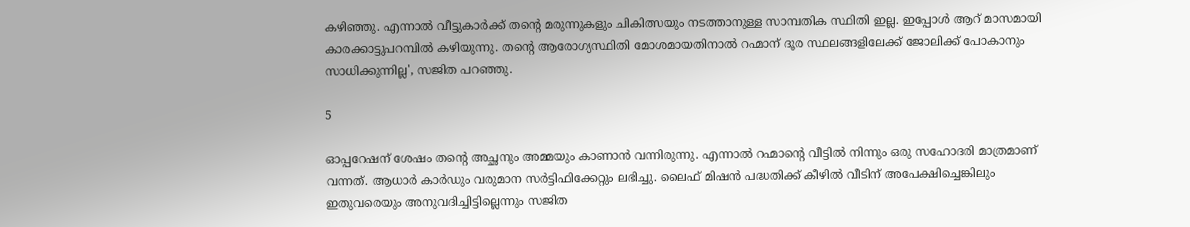കഴിഞ്ഞു. എന്നാൽ വീട്ടുകാർക്ക് തന്റെ മരുന്നുകളും ചികിത്സയും നടത്താനുള്ള സാമ്പതിക സ്ഥിതി ഇല്ല. ഇപ്പോൾ ആറ് മാസമായി കാരക്കാട്ടുപറമ്പിൽ കഴിയുന്നു. തന്റെ ആരോഗ്യസ്ഥിതി മോശമായതിനാൽ റഹ്മാന് ദൂര സ്ഥലങ്ങളിലേക്ക് ജോലിക്ക് പോകാനും സാധിക്കുന്നില്ല', സജിത പറഞ്ഞു.

5

ഓപ്പറേഷന് ശേഷം തന്റെ അച്ഛനും അമ്മയും കാണാൻ വന്നിരുന്നു. എന്നാൽ റഹ്മാന്റെ വീട്ടിൽ നിന്നും ഒരു സഹോദരി മാത്രമാണ് വന്നത്. ആധാര്‍ കാര്‍ഡും വരുമാന സര്‍ട്ടിഫിക്കേറ്റും ലഭിച്ചു. ലൈഫ് മിഷന്‍ പദ്ധതിക്ക് കീഴില്‍ വീടിന് അപേക്ഷിച്ചെങ്കിലും ഇതുവരെയും അനുവദിച്ചിട്ടില്ലെന്നും സജിത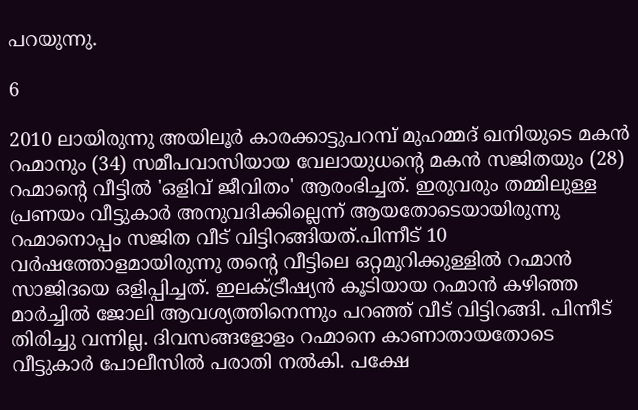പറയുന്നു.

6

2010 ലായിരുന്നു അയിലൂർ കാരക്കാട്ടുപറമ്പ് മുഹമ്മദ് ഖനിയുടെ മകൻ റഹ്മാനും (34) സമീപവാസിയായ വേലായുധന്റെ മകൻ സജിതയും (28) റഹ്മാന്റെ വീട്ടിൽ 'ഒളിവ് ജീവിതം' ആരംഭിച്ചത്. ഇരുവരും തമ്മിലുള്ള പ്രണയം വീട്ടുകാർ അനുവദിക്കില്ലെന്ന് ആയതോടെയായിരുന്നു റഹ്മാനൊപ്പം സജിത വീട് വിട്ടിറങ്ങിയത്.പിന്നീട് 10 വർഷത്തോളമായിരുന്നു തന്റെ വീട്ടിലെ ഒറ്റമുറിക്കുള്ളിൽ റഹ്മാൻ സാജിദയെ ഒളിപ്പിച്ചത്. ഇലക്ട്രീഷ്യൻ കൂടിയായ റഹ്മാൻ കഴിഞ്ഞ മാർച്ചിൽ ജോലി ആവശ്യത്തിനെന്നും പറഞ്ഞ് വീട് വിട്ടിറങ്ങി. പിന്നീട് തിരിച്ചു വന്നില്ല. ദിവസങ്ങളോളം റഹ്മാനെ കാണാതായതോടെ വീട്ടുകാർ പോലീസിൽ പരാതി നൽകി. പക്ഷേ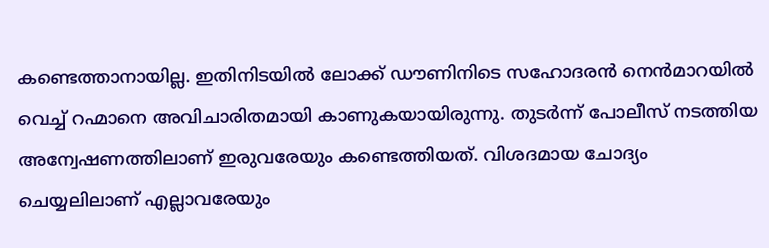കണ്ടെത്താനായില്ല. ഇതിനിടയിൽ ലോക്ക് ഡൗണിനിടെ സഹോദരൻ നെൻമാറയിൽ വെച്ച് റഹ്മാനെ അവിചാരിതമായി കാണുകയായിരുന്നു. തുടർന്ന് പോലീസ് നടത്തിയ അന്വേഷണത്തിലാണ് ഇരുവരേയും കണ്ടെത്തിയത്. വിശദമായ ചോദ്യം ചെയ്യലിലാണ് എല്ലാവരേയും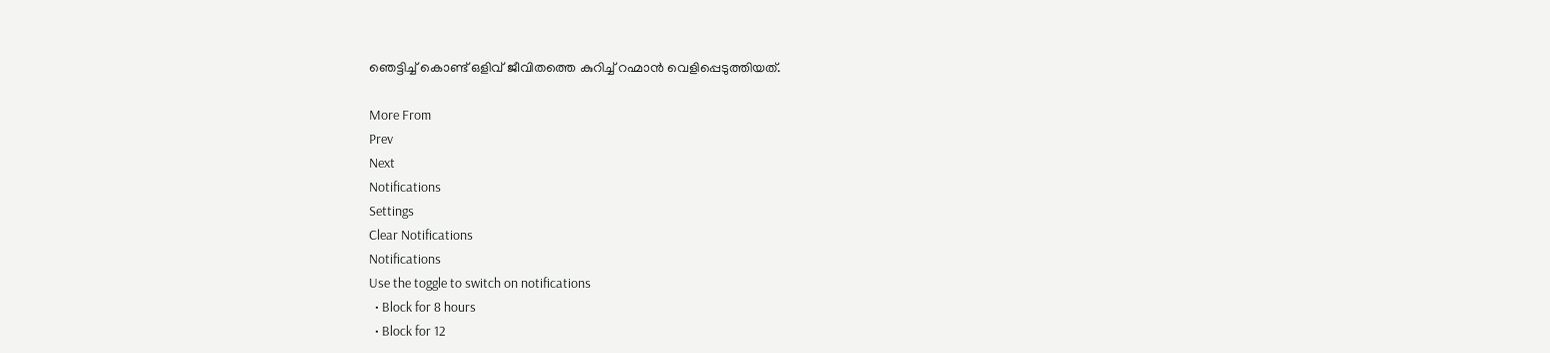ഞെട്ടിച്ച് കൊണ്ട് ഒളിവ് ജീവിതത്തെ കുറിച്ച് റഹ്മാൻ വെളിപ്പെടുത്തിയത്.

More From
Prev
Next
Notifications
Settings
Clear Notifications
Notifications
Use the toggle to switch on notifications
  • Block for 8 hours
  • Block for 12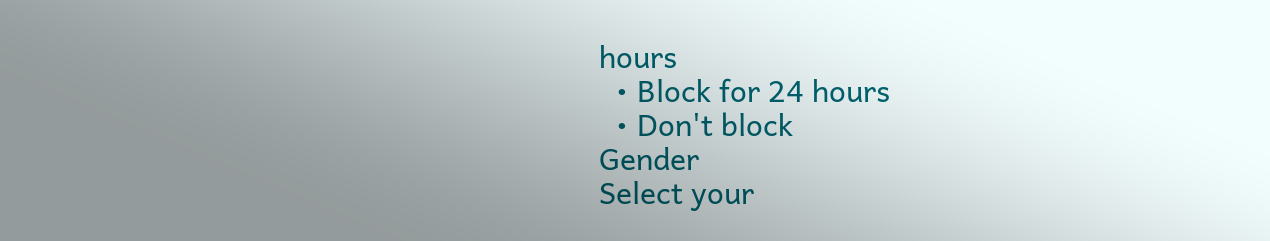hours
  • Block for 24 hours
  • Don't block
Gender
Select your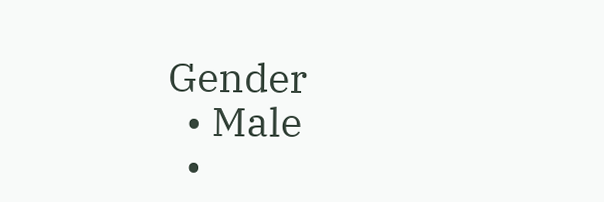Gender
  • Male
  •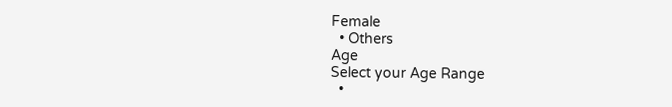Female
  • Others
Age
Select your Age Range
  •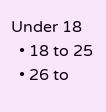Under 18
  • 18 to 25
  • 26 to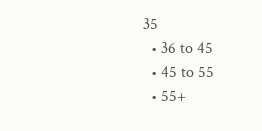35
  • 36 to 45
  • 45 to 55
  • 55+